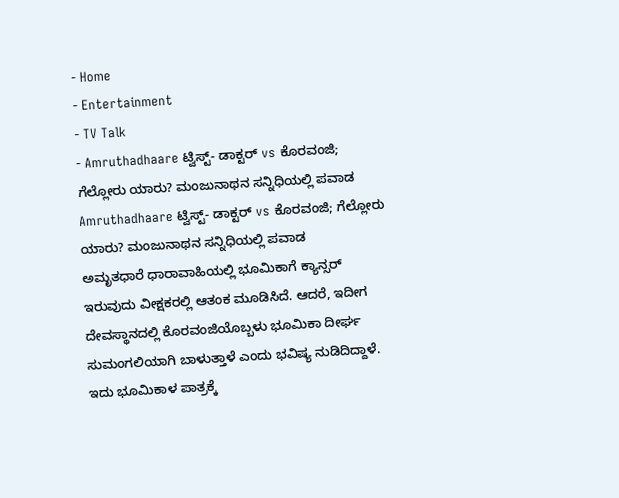- Home
- Entertainment
- TV Talk
- Amruthadhaare ಟ್ವಿಸ್ಟ್- ಡಾಕ್ಟರ್ vs ಕೊರವಂಜಿ; ಗೆಲ್ಲೋರು ಯಾರು? ಮಂಜುನಾಥನ ಸನ್ನಿಧಿಯಲ್ಲಿ ಪವಾಡ
Amruthadhaare ಟ್ವಿಸ್ಟ್- ಡಾಕ್ಟರ್ vs ಕೊರವಂಜಿ; ಗೆಲ್ಲೋರು ಯಾರು? ಮಂಜುನಾಥನ ಸನ್ನಿಧಿಯಲ್ಲಿ ಪವಾಡ
ಅಮೃತಧಾರೆ ಧಾರಾವಾಹಿಯಲ್ಲಿ ಭೂಮಿಕಾಗೆ ಕ್ಯಾನ್ಸರ್ ಇರುವುದು ವೀಕ್ಷಕರಲ್ಲಿ ಆತಂಕ ಮೂಡಿಸಿದೆ. ಆದರೆ, ಇದೀಗ ದೇವಸ್ಥಾನದಲ್ಲಿ ಕೊರವಂಜಿಯೊಬ್ಬಳು ಭೂಮಿಕಾ ದೀರ್ಘ ಸುಮಂಗಲಿಯಾಗಿ ಬಾಳುತ್ತಾಳೆ ಎಂದು ಭವಿಷ್ಯ ನುಡಿದಿದ್ದಾಳೆ. ಇದು ಭೂಮಿಕಾಳ ಪಾತ್ರಕ್ಕೆ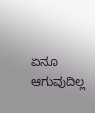ಏನೂ ಆಗುವುದಿಲ್ಲ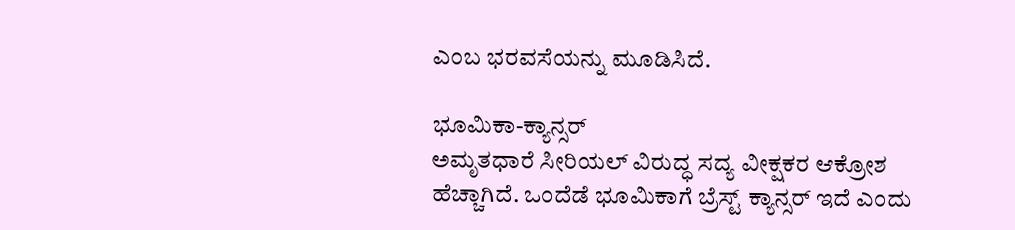ಎಂಬ ಭರವಸೆಯನ್ನು ಮೂಡಿಸಿದೆ.

ಭೂಮಿಕಾ-ಕ್ಯಾನ್ಸರ್
ಅಮೃತಧಾರೆ ಸೀರಿಯಲ್ ವಿರುದ್ಧ ಸದ್ಯ ವೀಕ್ಷಕರ ಆಕ್ರೋಶ ಹೆಚ್ಚಾಗಿದೆ. ಒಂದೆಡೆ ಭೂಮಿಕಾಗೆ ಬ್ರೆಸ್ಟ್ ಕ್ಯಾನ್ಸರ್ ಇದೆ ಎಂದು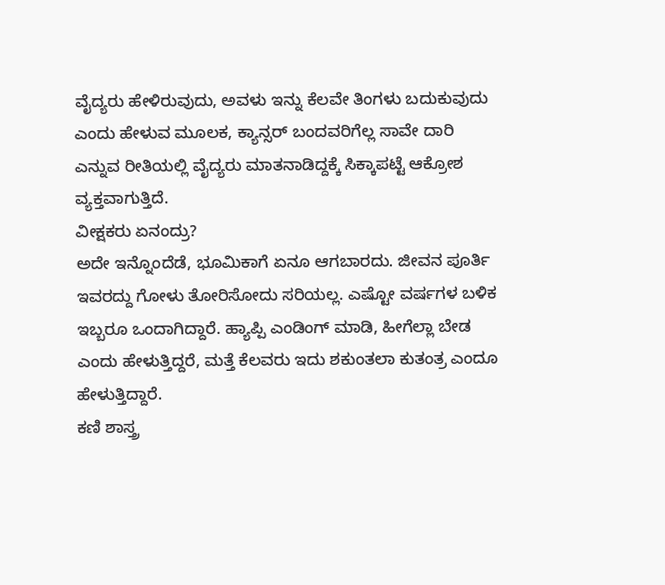ವೈದ್ಯರು ಹೇಳಿರುವುದು, ಅವಳು ಇನ್ನು ಕೆಲವೇ ತಿಂಗಳು ಬದುಕುವುದು ಎಂದು ಹೇಳುವ ಮೂಲಕ, ಕ್ಯಾನ್ಸರ್ ಬಂದವರಿಗೆಲ್ಲ ಸಾವೇ ದಾರಿ ಎನ್ನುವ ರೀತಿಯಲ್ಲಿ ವೈದ್ಯರು ಮಾತನಾಡಿದ್ದಕ್ಕೆ ಸಿಕ್ಕಾಪಟ್ಟೆ ಆಕ್ರೋಶ ವ್ಯಕ್ತವಾಗುತ್ತಿದೆ.
ವೀಕ್ಷಕರು ಏನಂದ್ರು?
ಅದೇ ಇನ್ನೊಂದೆಡೆ, ಭೂಮಿಕಾಗೆ ಏನೂ ಆಗಬಾರದು. ಜೀವನ ಪೂರ್ತಿ ಇವರದ್ದು ಗೋಳು ತೋರಿಸೋದು ಸರಿಯಲ್ಲ. ಎಷ್ಟೋ ವರ್ಷಗಳ ಬಳಿಕ ಇಬ್ಬರೂ ಒಂದಾಗಿದ್ದಾರೆ. ಹ್ಯಾಪ್ಪಿ ಎಂಡಿಂಗ್ ಮಾಡಿ, ಹೀಗೆಲ್ಲಾ ಬೇಡ ಎಂದು ಹೇಳುತ್ತಿದ್ದರೆ, ಮತ್ತೆ ಕೆಲವರು ಇದು ಶಕುಂತಲಾ ಕುತಂತ್ರ ಎಂದೂ ಹೇಳುತ್ತಿದ್ದಾರೆ.
ಕಣಿ ಶಾಸ್ತ್ರ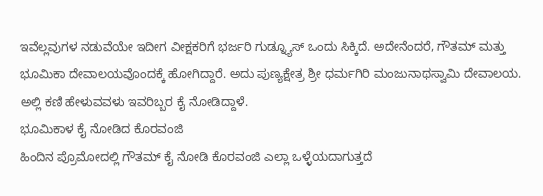ಇವೆಲ್ಲವುಗಳ ನಡುವೆಯೇ ಇದೀಗ ವೀಕ್ಷಕರಿಗೆ ಭರ್ಜರಿ ಗುಡ್ನ್ಯೂಸ್ ಒಂದು ಸಿಕ್ಕಿದೆ. ಅದೇನೆಂದರೆ, ಗೌತಮ್ ಮತ್ತು ಭೂಮಿಕಾ ದೇವಾಲಯವೊಂದಕ್ಕೆ ಹೋಗಿದ್ದಾರೆ. ಅದು ಪುಣ್ಯಕ್ಷೇತ್ರ ಶ್ರೀ ಧರ್ಮಗಿರಿ ಮಂಜುನಾಥಸ್ವಾಮಿ ದೇವಾಲಯ. ಅಲ್ಲಿ ಕಣಿ ಹೇಳುವವಳು ಇವರಿಬ್ಬರ ಕೈ ನೋಡಿದ್ದಾಳೆ.
ಭೂಮಿಕಾಳ ಕೈ ನೋಡಿದ ಕೊರವಂಜಿ
ಹಿಂದಿನ ಪ್ರೊಮೋದಲ್ಲಿ ಗೌತಮ್ ಕೈ ನೋಡಿ ಕೊರವಂಜಿ ಎಲ್ಲಾ ಒಳ್ಳೆಯದಾಗುತ್ತದೆ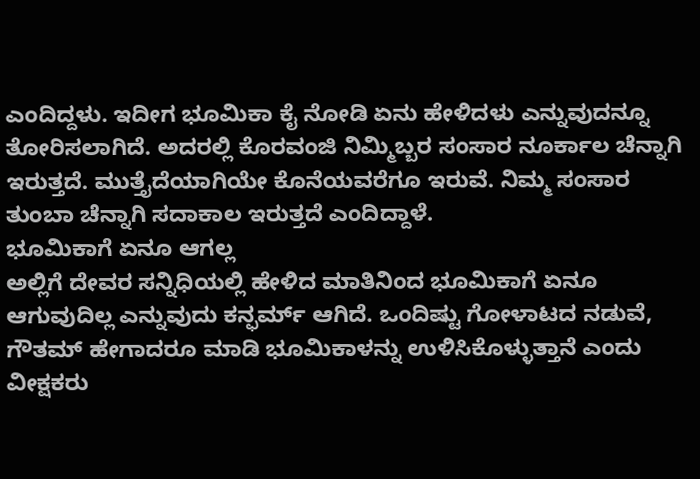ಎಂದಿದ್ದಳು. ಇದೀಗ ಭೂಮಿಕಾ ಕೈ ನೋಡಿ ಏನು ಹೇಳಿದಳು ಎನ್ನುವುದನ್ನೂ ತೋರಿಸಲಾಗಿದೆ. ಅದರಲ್ಲಿ ಕೊರವಂಜಿ ನಿಮ್ಮಿಬ್ಬರ ಸಂಸಾರ ನೂರ್ಕಾಲ ಚೆನ್ನಾಗಿ ಇರುತ್ತದೆ. ಮುತ್ತೈದೆಯಾಗಿಯೇ ಕೊನೆಯವರೆಗೂ ಇರುವೆ. ನಿಮ್ಮ ಸಂಸಾರ ತುಂಬಾ ಚೆನ್ನಾಗಿ ಸದಾಕಾಲ ಇರುತ್ತದೆ ಎಂದಿದ್ದಾಳೆ.
ಭೂಮಿಕಾಗೆ ಏನೂ ಆಗಲ್ಲ
ಅಲ್ಲಿಗೆ ದೇವರ ಸನ್ನಿಧಿಯಲ್ಲಿ ಹೇಳಿದ ಮಾತಿನಿಂದ ಭೂಮಿಕಾಗೆ ಏನೂ ಆಗುವುದಿಲ್ಲ ಎನ್ನುವುದು ಕನ್ಫರ್ಮ್ ಆಗಿದೆ. ಒಂದಿಷ್ಟು ಗೋಳಾಟದ ನಡುವೆ, ಗೌತಮ್ ಹೇಗಾದರೂ ಮಾಡಿ ಭೂಮಿಕಾಳನ್ನು ಉಳಿಸಿಕೊಳ್ಳುತ್ತಾನೆ ಎಂದು ವೀಕ್ಷಕರು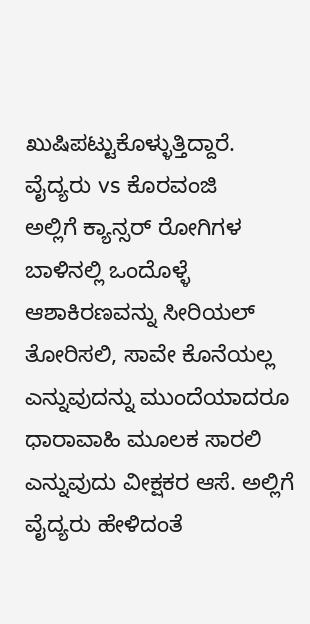ಖುಷಿಪಟ್ಟುಕೊಳ್ಳುತ್ತಿದ್ದಾರೆ.
ವೈದ್ಯರು vs ಕೊರವಂಜಿ
ಅಲ್ಲಿಗೆ ಕ್ಯಾನ್ಸರ್ ರೋಗಿಗಳ ಬಾಳಿನಲ್ಲಿ ಒಂದೊಳ್ಳೆ ಆಶಾಕಿರಣವನ್ನು ಸೀರಿಯಲ್ ತೋರಿಸಲಿ, ಸಾವೇ ಕೊನೆಯಲ್ಲ ಎನ್ನುವುದನ್ನು ಮುಂದೆಯಾದರೂ ಧಾರಾವಾಹಿ ಮೂಲಕ ಸಾರಲಿ ಎನ್ನುವುದು ವೀಕ್ಷಕರ ಆಸೆ. ಅಲ್ಲಿಗೆ ವೈದ್ಯರು ಹೇಳಿದಂತೆ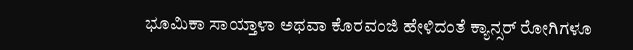ಭೂಮಿಕಾ ಸಾಯ್ತಾಳಾ ಅಥವಾ ಕೊರವಂಜಿ ಹೇಳಿದಂತೆ ಕ್ಯಾನ್ಸರ್ ರೋಗಿಗಳೂ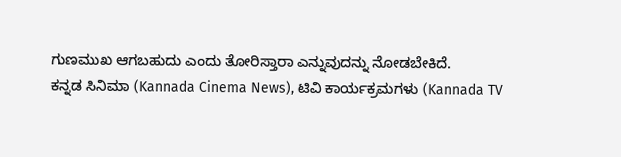ಗುಣಮುಖ ಆಗಬಹುದು ಎಂದು ತೋರಿಸ್ತಾರಾ ಎನ್ನುವುದನ್ನು ನೋಡಬೇಕಿದೆ.
ಕನ್ನಡ ಸಿನಿಮಾ (Kannada Cinema News), ಟಿವಿ ಕಾರ್ಯಕ್ರಮಗಳು (Kannada TV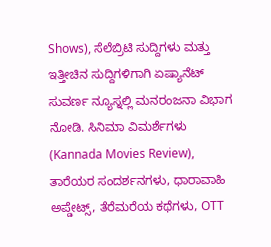Shows), ಸೆಲೆಬ್ರಿಟಿ ಸುದ್ದಿಗಳು ಮತ್ತು ಇತ್ತೀಚಿನ ಸುದ್ದಿಗಳಿಗಾಗಿ ಏಷ್ಯಾನೆಟ್ ಸುವರ್ಣ ನ್ಯೂಸ್ನಲ್ಲಿ ಮನರಂಜನಾ ವಿಭಾಗ ನೋಡಿ. ಸಿನಿಮಾ ವಿಮರ್ಶೆಗಳು (Kannada Movies Review), ತಾರೆಯರ ಸಂದರ್ಶನಗಳು, ಧಾರಾವಾಹಿ ಅಪ್ಡೇಟ್ಸ್, ತೆರೆಮರೆಯ ಕಥೆಗಳು, OTT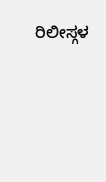ರಿಲೀಸ್ಗಳ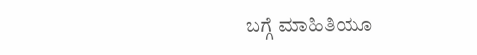ಬಗ್ಗೆ ಮಾಹಿತಿಯೂ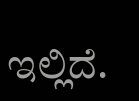ಇಲ್ಲಿದೆ.